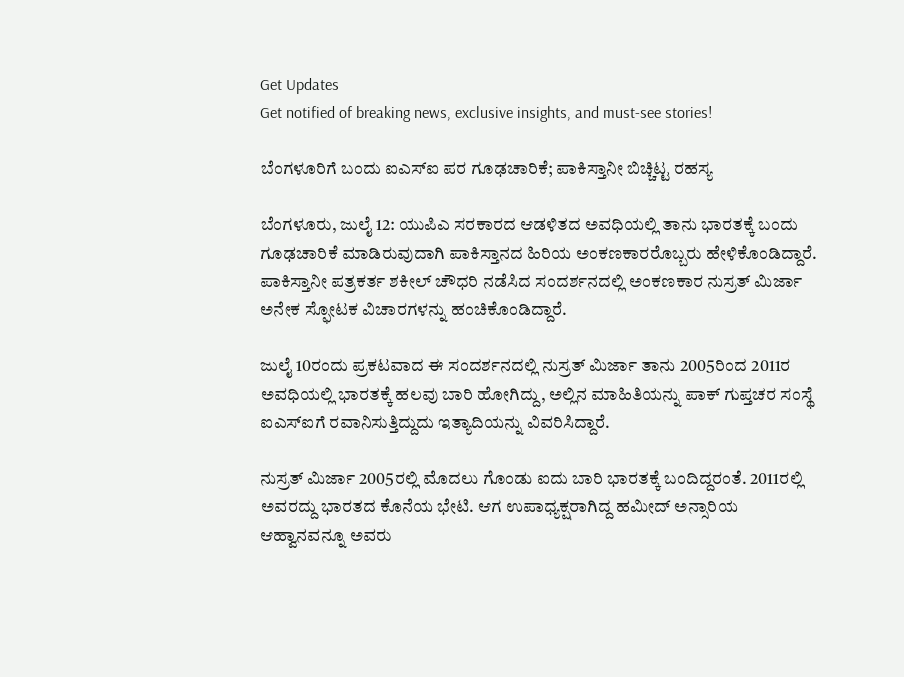Get Updates
Get notified of breaking news, exclusive insights, and must-see stories!

ಬೆಂಗಳೂರಿಗೆ ಬಂದು ಐಎಸ್‌ಐ ಪರ ಗೂಢಚಾರಿಕೆ; ಪಾಕಿಸ್ತಾನೀ ಬಿಚ್ಚಿಟ್ಟ ರಹಸ್ಯ

ಬೆಂಗಳೂರು, ಜುಲೈ 12: ಯುಪಿಎ ಸರಕಾರದ ಆಡಳಿತದ ಅವಧಿಯಲ್ಲಿ ತಾನು ಭಾರತಕ್ಕೆ ಬಂದು ಗೂಢಚಾರಿಕೆ ಮಾಡಿರುವುದಾಗಿ ಪಾಕಿಸ್ತಾನದ ಹಿರಿಯ ಅಂಕಣಕಾರರೊಬ್ಬರು ಹೇಳಿಕೊಂಡಿದ್ದಾರೆ. ಪಾಕಿಸ್ತಾನೀ ಪತ್ರಕರ್ತ ಶಕೀಲ್ ಚೌಧರಿ ನಡೆಸಿದ ಸಂದರ್ಶನದಲ್ಲಿ ಅಂಕಣಕಾರ ನುಸ್ರತ್ ಮಿರ್ಜಾ ಅನೇಕ ಸ್ಫೋಟಕ ವಿಚಾರಗಳನ್ನು ಹಂಚಿಕೊಂಡಿದ್ದಾರೆ.

ಜುಲೈ 10ರಂದು ಪ್ರಕಟವಾದ ಈ ಸಂದರ್ಶನದಲ್ಲಿ ನುಸ್ರತ್ ಮಿರ್ಜಾ ತಾನು 2005ರಿಂದ 2011ರ ಅವಧಿಯಲ್ಲಿ ಭಾರತಕ್ಕೆ ಹಲವು ಬಾರಿ ಹೋಗಿದ್ದು, ಅಲ್ಲಿನ ಮಾಹಿತಿಯನ್ನು ಪಾಕ್ ಗುಪ್ತಚರ ಸಂಸ್ಥೆ ಐಎಸ್‌ಐಗೆ ರವಾನಿಸುತ್ತಿದ್ದುದು ಇತ್ಯಾದಿಯನ್ನು ವಿವರಿಸಿದ್ದಾರೆ.

ನುಸ್ರತ್ ಮಿರ್ಜಾ 2005ರಲ್ಲಿ ಮೊದಲು ಗೊಂಡು ಐದು ಬಾರಿ ಭಾರತಕ್ಕೆ ಬಂದಿದ್ದರಂತೆ. 2011ರಲ್ಲಿ ಅವರದ್ದು ಭಾರತದ ಕೊನೆಯ ಭೇಟಿ. ಆಗ ಉಪಾಧ್ಯಕ್ಷರಾಗಿದ್ದ ಹಮೀದ್ ಅನ್ಸಾರಿಯ ಆಹ್ವಾನವನ್ನೂ ಅವರು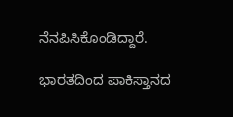ನೆನಪಿಸಿಕೊಂಡಿದ್ದಾರೆ.

ಭಾರತದಿಂದ ಪಾಕಿಸ್ತಾನದ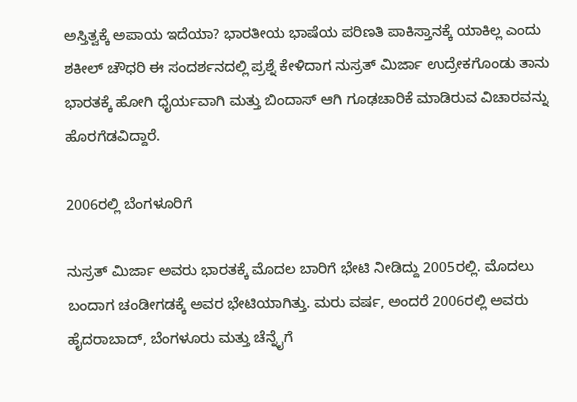ಅಸ್ತಿತ್ವಕ್ಕೆ ಅಪಾಯ ಇದೆಯಾ? ಭಾರತೀಯ ಭಾಷೆಯ ಪರಿಣತಿ ಪಾಕಿಸ್ತಾನಕ್ಕೆ ಯಾಕಿಲ್ಲ ಎಂದು ಶಕೀಲ್ ಚೌಧರಿ ಈ ಸಂದರ್ಶನದಲ್ಲಿ ಪ್ರಶ್ನೆ ಕೇಳಿದಾಗ ನುಸ್ರತ್ ಮಿರ್ಜಾ ಉದ್ರೇಕಗೊಂಡು ತಾನು ಭಾರತಕ್ಕೆ ಹೋಗಿ ಧೈರ್ಯವಾಗಿ ಮತ್ತು ಬಿಂದಾಸ್ ಆಗಿ ಗೂಢಚಾರಿಕೆ ಮಾಡಿರುವ ವಿಚಾರವನ್ನು ಹೊರಗೆಡವಿದ್ದಾರೆ.

2006ರಲ್ಲಿ ಬೆಂಗಳೂರಿಗೆ

ನುಸ್ರತ್ ಮಿರ್ಜಾ ಅವರು ಭಾರತಕ್ಕೆ ಮೊದಲ ಬಾರಿಗೆ ಭೇಟಿ ನೀಡಿದ್ದು 2005ರಲ್ಲಿ. ಮೊದಲು ಬಂದಾಗ ಚಂಡೀಗಡಕ್ಕೆ ಅವರ ಭೇಟಿಯಾಗಿತ್ತು. ಮರು ವರ್ಷ, ಅಂದರೆ 2006ರಲ್ಲಿ ಅವರು ಹೈದರಾಬಾದ್, ಬೆಂಗಳೂರು ಮತ್ತು ಚೆನ್ನೈಗೆ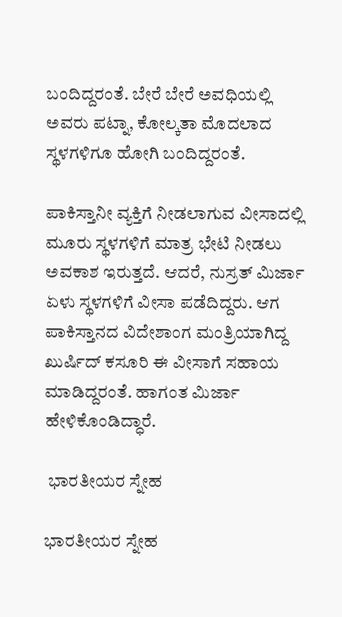ಬಂದಿದ್ದರಂತೆ. ಬೇರೆ ಬೇರೆ ಅವಧಿಯಲ್ಲಿ ಅವರು ಪಟ್ನಾ, ಕೋಲ್ಕತಾ ಮೊದಲಾದ ಸ್ಥಳಗಳಿಗೂ ಹೋಗಿ ಬಂದಿದ್ದರಂತೆ.

ಪಾಕಿಸ್ತಾನೀ ವ್ಯಕ್ತಿಗೆ ನೀಡಲಾಗುವ ವೀಸಾದಲ್ಲಿ ಮೂರು ಸ್ಥಳಗಳಿಗೆ ಮಾತ್ರ ಭೇಟಿ ನೀಡಲು ಅವಕಾಶ ಇರುತ್ತದೆ. ಆದರೆ, ನುಸ್ರತ್ ಮಿರ್ಜಾ ಏಳು ಸ್ಥಳಗಳಿಗೆ ವೀಸಾ ಪಡೆದಿದ್ದರು. ಆಗ ಪಾಕಿಸ್ತಾನದ ವಿದೇಶಾಂಗ ಮಂತ್ರಿಯಾಗಿದ್ದ ಖುರ್ಷಿದ್ ಕಸೂರಿ ಈ ವೀಸಾಗೆ ಸಹಾಯ ಮಾಡಿದ್ದರಂತೆ. ಹಾಗಂತ ಮಿರ್ಜಾ ಹೇಳಿಕೊಂಡಿದ್ಧಾರೆ.

 ಭಾರತೀಯರ ಸ್ನೇಹ

ಭಾರತೀಯರ ಸ್ನೇಹ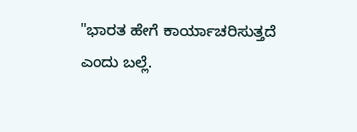"ಭಾರತ ಹೇಗೆ ಕಾರ್ಯಾಚರಿಸುತ್ತದೆ ಎಂದು ಬಲ್ಲೆ.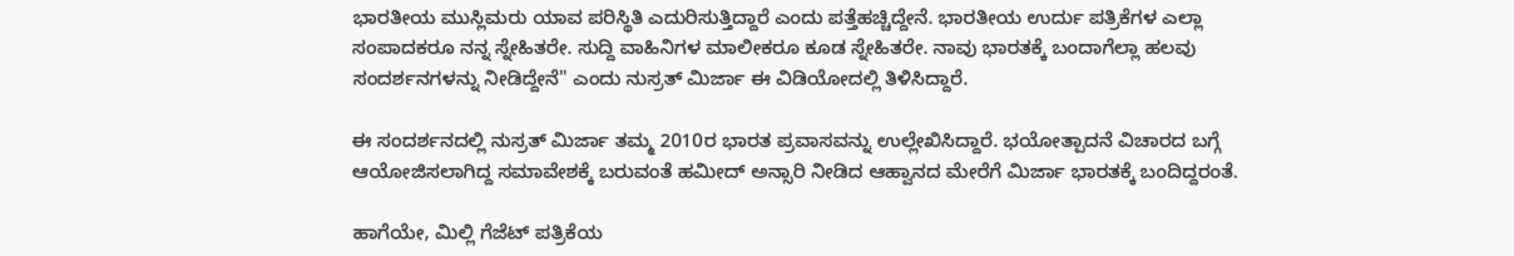ಭಾರತೀಯ ಮುಸ್ಲಿಮರು ಯಾವ ಪರಿಸ್ಥಿತಿ ಎದುರಿಸುತ್ತಿದ್ದಾರೆ ಎಂದು ಪತ್ತೆಹಚ್ಚಿದ್ದೇನೆ. ಭಾರತೀಯ ಉರ್ದು ಪತ್ರಿಕೆಗಳ ಎಲ್ಲಾ ಸಂಪಾದಕರೂ ನನ್ನ ಸ್ನೇಹಿತರೇ. ಸುದ್ದಿ ವಾಹಿನಿಗಳ ಮಾಲೀಕರೂ ಕೂಡ ಸ್ನೇಹಿತರೇ. ನಾವು ಭಾರತಕ್ಕೆ ಬಂದಾಗೆಲ್ಲಾ ಹಲವು ಸಂದರ್ಶನಗಳನ್ನು ನೀಡಿದ್ದೇನೆ" ಎಂದು ನುಸ್ರತ್ ಮಿರ್ಜಾ ಈ ವಿಡಿಯೋದಲ್ಲಿ ತಿಳಿಸಿದ್ದಾರೆ.

ಈ ಸಂದರ್ಶನದಲ್ಲಿ ನುಸ್ರತ್ ಮಿರ್ಜಾ ತಮ್ಮ 2010ರ ಭಾರತ ಪ್ರವಾಸವನ್ನು ಉಲ್ಲೇಖಿಸಿದ್ದಾರೆ. ಭಯೋತ್ಪಾದನೆ ವಿಚಾರದ ಬಗ್ಗೆ ಆಯೋಜಿಸಲಾಗಿದ್ದ ಸಮಾವೇಶಕ್ಕೆ ಬರುವಂತೆ ಹಮೀದ್ ಅನ್ಸಾರಿ ನೀಡಿದ ಆಹ್ವಾನದ ಮೇರೆಗೆ ಮಿರ್ಜಾ ಭಾರತಕ್ಕೆ ಬಂದಿದ್ದರಂತೆ.

ಹಾಗೆಯೇ, ಮಿಲ್ಲಿ ಗೆಜೆಟ್ ಪತ್ರಿಕೆಯ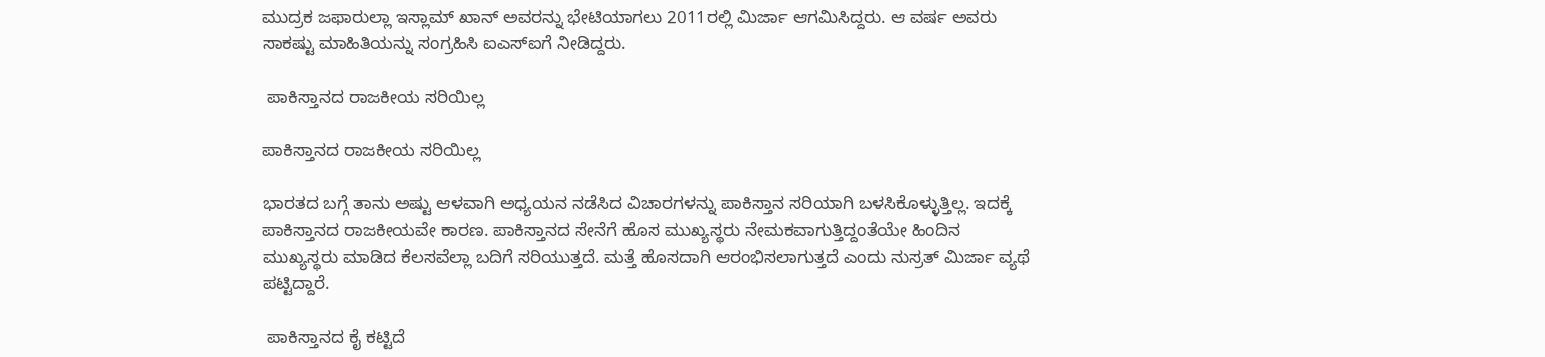ಮುದ್ರಕ ಜಫಾರುಲ್ಲಾ ಇಸ್ಲಾಮ್ ಖಾನ್ ಅವರನ್ನು ಭೇಟಿಯಾಗಲು 2011ರಲ್ಲಿ ಮಿರ್ಜಾ ಆಗಮಿಸಿದ್ದರು. ಆ ವರ್ಷ ಅವರು ಸಾಕಷ್ಟು ಮಾಹಿತಿಯನ್ನು ಸಂಗ್ರಹಿಸಿ ಐಎಸ್‌ಐಗೆ ನೀಡಿದ್ದರು.

 ಪಾಕಿಸ್ತಾನದ ರಾಜಕೀಯ ಸರಿಯಿಲ್ಲ

ಪಾಕಿಸ್ತಾನದ ರಾಜಕೀಯ ಸರಿಯಿಲ್ಲ

ಭಾರತದ ಬಗ್ಗೆ ತಾನು ಅಷ್ಟು ಆಳವಾಗಿ ಅಧ್ಯಯನ ನಡೆಸಿದ ವಿಚಾರಗಳನ್ನು ಪಾಕಿಸ್ತಾನ ಸರಿಯಾಗಿ ಬಳಸಿಕೊಳ್ಳುತ್ತಿಲ್ಲ. ಇದಕ್ಕೆ ಪಾಕಿಸ್ತಾನದ ರಾಜಕೀಯವೇ ಕಾರಣ. ಪಾಕಿಸ್ತಾನದ ಸೇನೆಗೆ ಹೊಸ ಮುಖ್ಯಸ್ಥರು ನೇಮಕವಾಗುತ್ತಿದ್ದಂತೆಯೇ ಹಿಂದಿನ ಮುಖ್ಯಸ್ಥರು ಮಾಡಿದ ಕೆಲಸವೆಲ್ಲಾ ಬದಿಗೆ ಸರಿಯುತ್ತದೆ. ಮತ್ತೆ ಹೊಸದಾಗಿ ಆರಂಭಿಸಲಾಗುತ್ತದೆ ಎಂದು ನುಸ್ರತ್ ಮಿರ್ಜಾ ವ್ಯಥೆ ಪಟ್ಟಿದ್ದಾರೆ.

 ಪಾಕಿಸ್ತಾನದ ಕೈ ಕಟ್ಟಿದೆ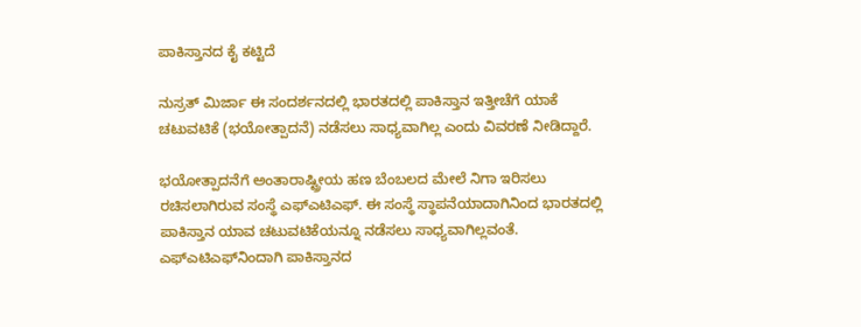ಪಾಕಿಸ್ತಾನದ ಕೈ ಕಟ್ಟಿದೆ

ನುಸ್ರತ್ ಮಿರ್ಜಾ ಈ ಸಂದರ್ಶನದಲ್ಲಿ ಭಾರತದಲ್ಲಿ ಪಾಕಿಸ್ತಾನ ಇತ್ತೀಚೆಗೆ ಯಾಕೆ ಚಟುವಟಿಕೆ (ಭಯೋತ್ಪಾದನೆ) ನಡೆಸಲು ಸಾಧ್ಯವಾಗಿಲ್ಲ ಎಂದು ವಿವರಣೆ ನೀಡಿದ್ದಾರೆ.

ಭಯೋತ್ಪಾದನೆಗೆ ಅಂತಾರಾಷ್ಟ್ರೀಯ ಹಣ ಬೆಂಬಲದ ಮೇಲೆ ನಿಗಾ ಇರಿಸಲು ರಚಿಸಲಾಗಿರುವ ಸಂಸ್ಥೆ ಎಫ್‌ಎಟಿಎಫ್. ಈ ಸಂಸ್ಥೆ ಸ್ಥಾಪನೆಯಾದಾಗಿನಿಂದ ಭಾರತದಲ್ಲಿ ಪಾಕಿಸ್ತಾನ ಯಾವ ಚಟುವಟಿಕೆಯನ್ನೂ ನಡೆಸಲು ಸಾಧ್ಯವಾಗಿಲ್ಲವಂತೆ. ಎಫ್‌ಎಟಿಎಫ್‌ನಿಂದಾಗಿ ಪಾಕಿಸ್ತಾನದ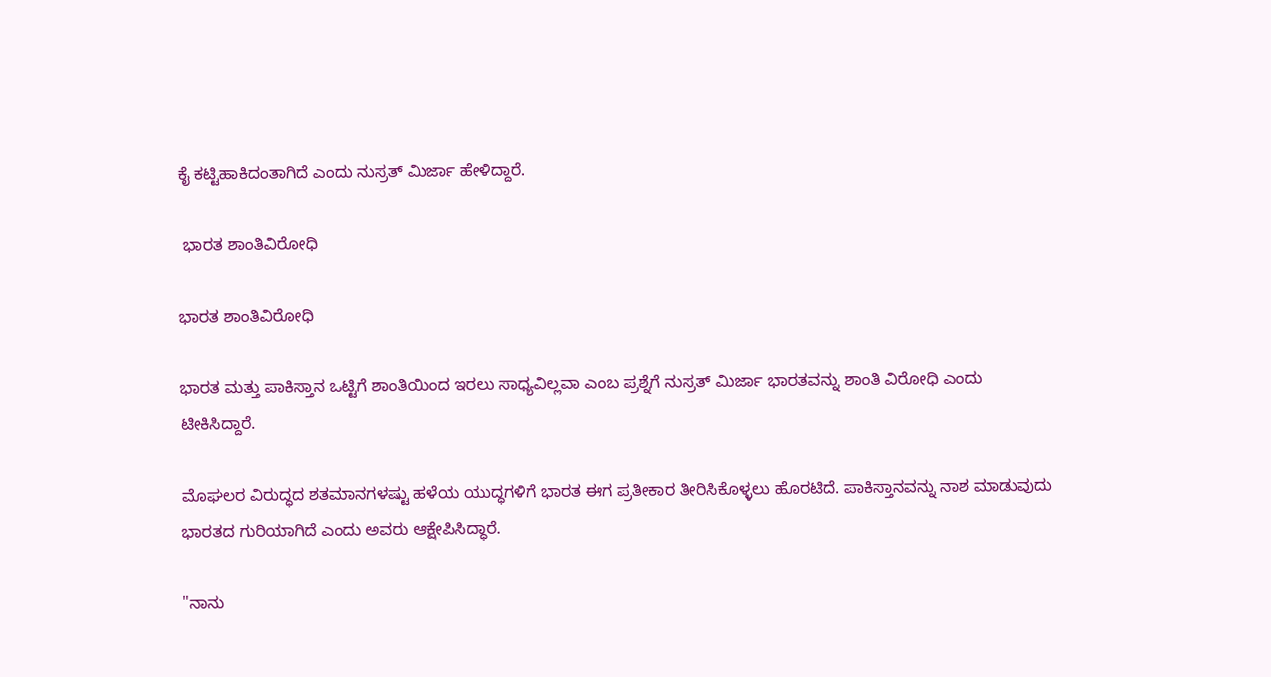ಕೈ ಕಟ್ಟಿಹಾಕಿದಂತಾಗಿದೆ ಎಂದು ನುಸ್ರತ್ ಮಿರ್ಜಾ ಹೇಳಿದ್ದಾರೆ.

 ಭಾರತ ಶಾಂತಿವಿರೋಧಿ

ಭಾರತ ಶಾಂತಿವಿರೋಧಿ

ಭಾರತ ಮತ್ತು ಪಾಕಿಸ್ತಾನ ಒಟ್ಟಿಗೆ ಶಾಂತಿಯಿಂದ ಇರಲು ಸಾಧ್ಯವಿಲ್ಲವಾ ಎಂಬ ಪ್ರಶ್ನೆಗೆ ನುಸ್ರತ್ ಮಿರ್ಜಾ ಭಾರತವನ್ನು ಶಾಂತಿ ವಿರೋಧಿ ಎಂದು ಟೀಕಿಸಿದ್ದಾರೆ.

ಮೊಘಲರ ವಿರುದ್ಧದ ಶತಮಾನಗಳಷ್ಟು ಹಳೆಯ ಯುದ್ಧಗಳಿಗೆ ಭಾರತ ಈಗ ಪ್ರತೀಕಾರ ತೀರಿಸಿಕೊಳ್ಳಲು ಹೊರಟಿದೆ. ಪಾಕಿಸ್ತಾನವನ್ನು ನಾಶ ಮಾಡುವುದು ಭಾರತದ ಗುರಿಯಾಗಿದೆ ಎಂದು ಅವರು ಆಕ್ಷೇಪಿಸಿದ್ಧಾರೆ.

"ನಾನು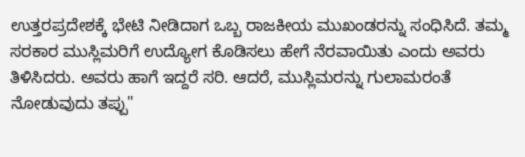ಉತ್ತರಪ್ರದೇಶಕ್ಕೆ ಭೇಟಿ ನೀಡಿದಾಗ ಒಬ್ಬ ರಾಜಕೀಯ ಮುಖಂಡರನ್ನು ಸಂಧಿಸಿದೆ. ತಮ್ಮ ಸರಕಾರ ಮುಸ್ಲಿಮರಿಗೆ ಉದ್ಯೋಗ ಕೊಡಿಸಲು ಹೇಗೆ ನೆರವಾಯಿತು ಎಂದು ಅವರು ತಿಳಿಸಿದರು. ಅವರು ಹಾಗೆ ಇದ್ದರೆ ಸರಿ. ಆದರೆ, ಮುಸ್ಲಿಮರನ್ನು ಗುಲಾಮರಂತೆ ನೋಡುವುದು ತಪ್ಪು"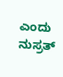ಎಂದು ನುಸ್ರತ್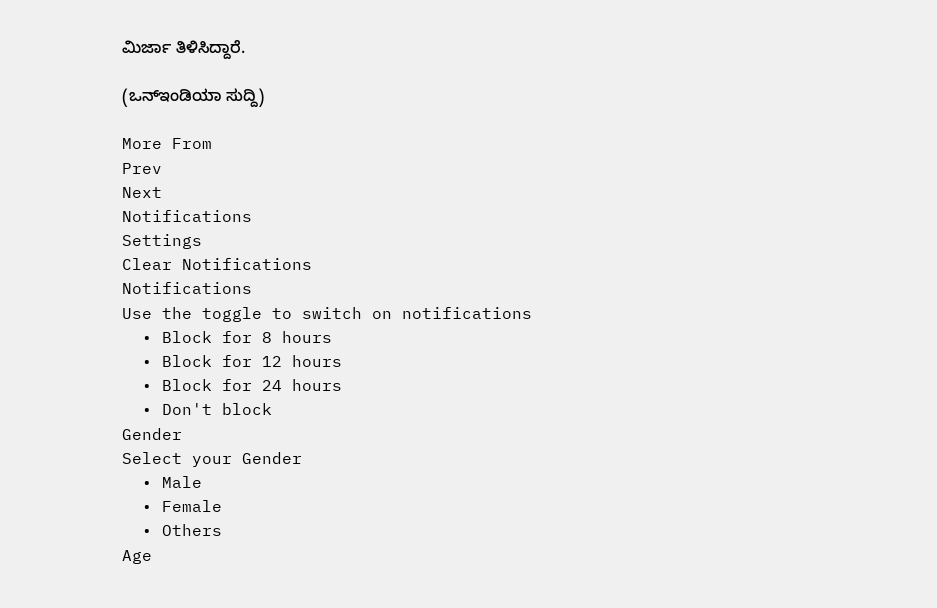ಮಿರ್ಜಾ ತಿಳಿಸಿದ್ದಾರೆ.

(ಒನ್ಇಂಡಿಯಾ ಸುದ್ದಿ)

More From
Prev
Next
Notifications
Settings
Clear Notifications
Notifications
Use the toggle to switch on notifications
  • Block for 8 hours
  • Block for 12 hours
  • Block for 24 hours
  • Don't block
Gender
Select your Gender
  • Male
  • Female
  • Others
Age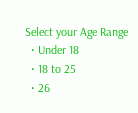Select your Age Range
  • Under 18
  • 18 to 25
  • 26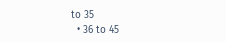to 35
  • 36 to 45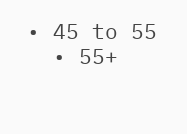• 45 to 55
  • 55+